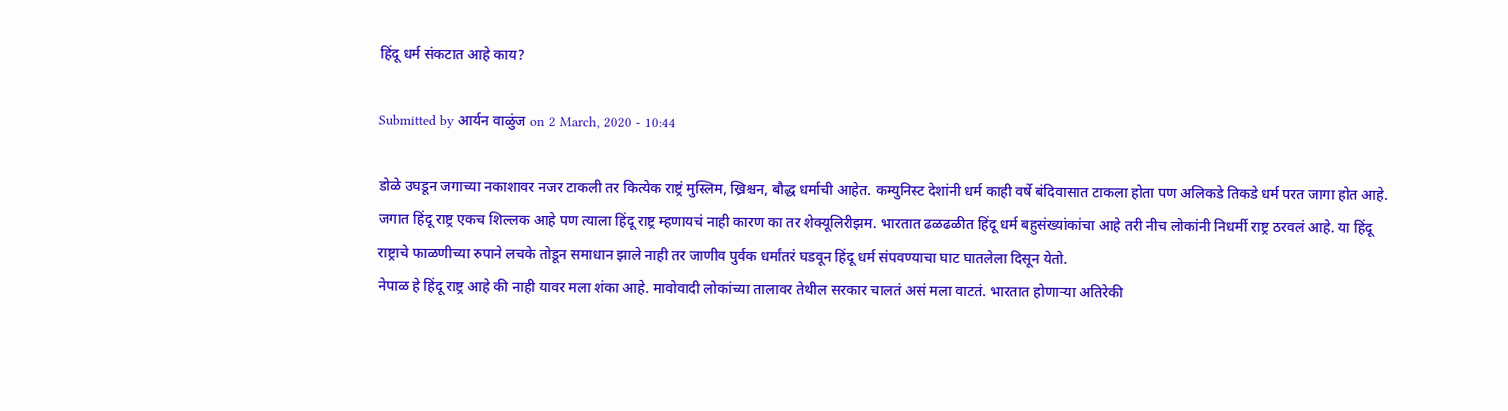हिंदू धर्म संकटात आहे काय?

Submitted by आर्यन वाळुंज on 2 March, 2020 - 10:44

डोळे उघडून जगाच्या नकाशावर नजर टाकली तर कित्येक राष्ट्रं मुस्लिम, ख्रिश्चन, बौद्ध धर्माची आहेत. कम्युनिस्ट देशांनी धर्म काही वर्षे बंदिवासात टाकला होता पण अलिकडे तिकडे धर्म परत जागा होत आहे.
जगात हिंदू राष्ट्र एकच शिल्लक आहे पण त्याला हिंदू राष्ट्र म्हणायचं नाही कारण का तर शेक्यूलिरीझम. भारतात ढळढळीत हिंदू धर्म बहुसंख्यांकांचा आहे तरी नीच लोकांनी निधर्मी राष्ट्र ठरवलं आहे. या हिंदू राष्ट्राचे फाळणीच्या रुपाने लचके तोडून समाधान झाले नाही तर जाणीव पुर्वक धर्मांतरं घडवून हिंदू धर्म संपवण्याचा घाट घातलेला दिसून येतो.
नेपाळ हे हिंदू राष्ट्र आहे की नाही यावर मला शंका आहे. मावोवादी लोकांच्या तालावर तेथील सरकार चालतं असं मला वाटतं. भारतात होणाऱ्या अतिरेकी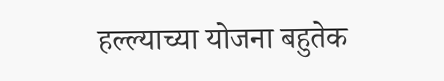हल्ल्याच्या योजना बहुतेक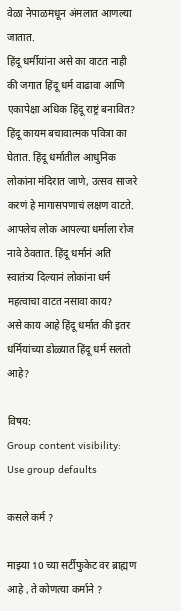वेळा नेपाळमधून अंमलात आणल्या जातात.
हिंदू धर्मीयांना असे का वाटत नाही की जगात हिंदू धर्म वाढावा आणि एकापेक्षा अधिक हिंदू राष्ट्रं बनावित?
हिंदू कायम बचावात्मक पवित्रा का घेतात. हिंदू धर्मातील आधुनिक लोकांना मंदिरात जाणे, उत्सव साजरे करणं हे मागासपणाचं लक्षण वाटते. आपलेच लोक आपल्या धर्माला रोज नावे ठेवतात. हिंदू धर्मानं अति स्वातंत्र्य दिल्यानं लोकांना धर्म महत्वाचा वाटत नसावा काय?
असे काय आहे हिंदू धर्मात की इतर धर्मियांच्या डोळ्यात हिंदू धर्म सलतो आहे?

विषय:
Group content visibility:
Use group defaults

कसले कर्म ?

माझ्या 10 च्या सर्टीफुकेट वर ब्राह्मण आहे , ते कोणत्या कर्माने ?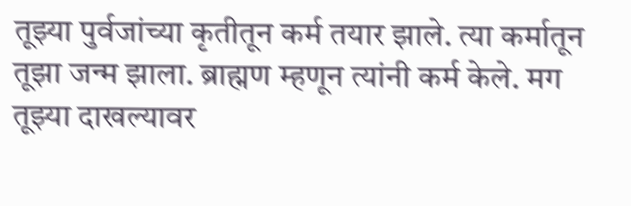तूझ्या पुर्वजांच्या कृतीतून कर्म तयार झाले. त्या कर्मातून तूझा जन्म झाला. ब्राह्मण म्हणून त्यांनी कर्म केले. मग तूझ्या दाखल्यावर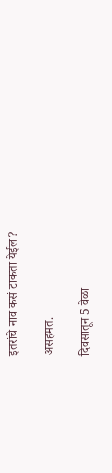इतरांचे नाव कसं टाकता येईल?

असहमत.

दिवसातून 5 वेळा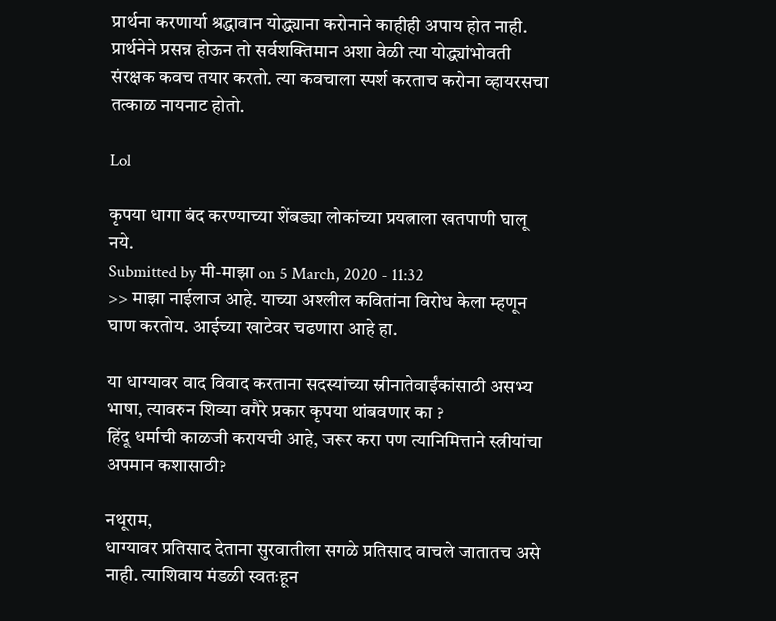प्रार्थना करणार्या श्रद्धावान योद्ध्याना करोनाने काहीही अपाय होत नाही. प्रार्थनेने प्रसन्न होऊन तो सर्वशक्तिमान अशा वेळी त्या योद्ध्यांभोवती संरक्षक कवच तयार करतो. त्या कवचाला स्पर्श करताच करोना व्हायरसचा तत्काळ नायनाट होतो.

Lol

कृपया धागा बंद करण्याच्या शेंबड्या लोकांच्या प्रयत्नाला खतपाणी घालू नये.
Submitted by मी-माझा on 5 March, 2020 - 11:32
>> माझा नाईलाज आहे. याच्या अश्लील कवितांना विरोध केला म्हणून घाण करतोय. आईच्या खाटेवर चढणारा आहे हा.

या धाग्यावर वाद विवाद करताना सदस्यांच्या स्रीनातेवाईंकांसाठी असभ्य भाषा, त्यावरुन शिव्या वगैरे प्रकार कृपया थांबवणार का ?
हिंदू धर्माची काळजी करायची आहे, जरूर करा पण त्यानिमित्ताने स्त्रीयांचा अपमान कशासाठी?

नथूराम,
धाग्यावर प्रतिसाद देताना सुरवातीला सगळे प्रतिसाद वाचले जातातच असे नाही. त्याशिवाय मंडळी स्वतःहून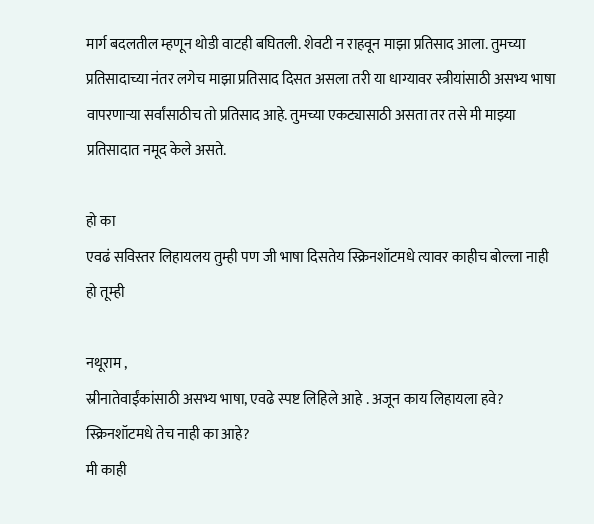मार्ग बदलतील म्हणून थोडी वाटही बघितली. शेवटी न राहवून माझा प्रतिसाद आला. तुमच्या प्रतिसादाच्या नंतर लगेच माझा प्रतिसाद दिसत असला तरी या धाग्यावर स्त्रीयांसाठी असभ्य भाषा वापरणार्‍या सर्वांसाठीच तो प्रतिसाद आहे. तुमच्या एकट्यासाठी असता तर तसे मी माझ्या प्रतिसादात नमूद केले असते.

हो का
एवढं सविस्तर लिहायलय तुम्ही पण जी भाषा दिसतेय स्क्रिनशॉटमधे त्यावर काहीच बोल्ला नाही हो तूम्ही

नथूराम ,
स्रीनातेवाईंकांसाठी असभ्य भाषा, एवढे स्पष्ट लिहिले आहे . अजून काय लिहायला हवे? स्क्रिनशॉटमधे तेच नाही का आहे?
मी काही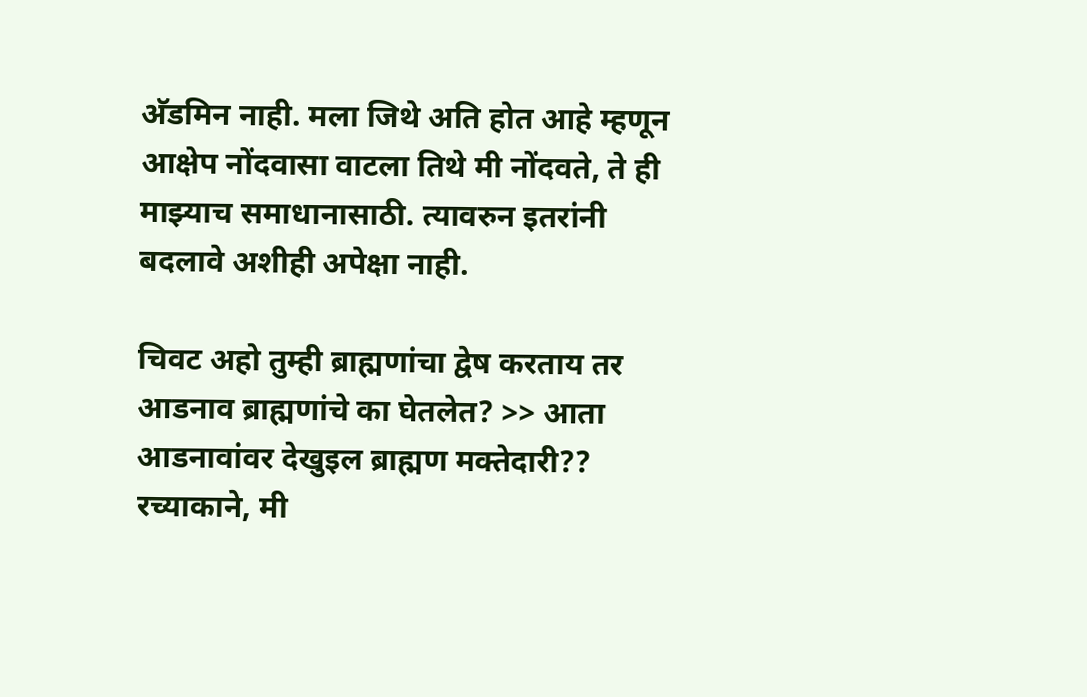अ‍ॅडमिन नाही. मला जिथे अति होत आहे म्हणून आक्षेप नोंदवासा वाटला तिथे मी नोंदवते, ते ही माझ्याच समाधानासाठी. त्यावरुन इतरांनी बदलावे अशीही अपेक्षा नाही.

चिवट अहो तुम्ही ब्राह्मणांचा द्वेष करताय तर आडनाव ब्राह्मणांचे का घेतलेत? >> आता आडनावांवर देखुइल ब्राह्मण मक्तेदारी??
रच्याकाने, मी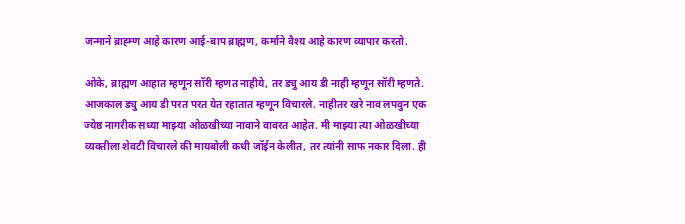जन्माने ब्राह्म्ण आहे कारण आई-बाप ब्राह्मण, कर्माने वैश्य आहे कारण व्यापार करतो.

ओके, ब्राह्मण आहात म्हणून सॉरी म्हणत नाहीये, तर ड्यु आय डी नाही म्हणून सॉरी म्हणते. आजकाल ड्यु आय डी परत परत येत रहातात म्हणून विचारले. नाहीतर खरे नाव लपवुन एक ज्येष्ठ नागरीक सध्या माझ्या ओळखीच्या नावाने वावरत आहेत. मी माझ्या त्या ओळखीच्या व्यक्तीला शेवटी विचारले की मायबोली कधी जॉईन केलीत, तर त्यांनी साफ नकार दिला. ही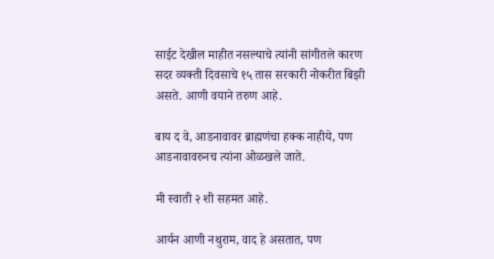साईट देखील माहीत नसल्याचे त्यांनी सांगीतले कारण सदर व्यक्ती दिवसाचे १५ तास सरकारी नोकरीत बिझी असते. आणी वयाने तरुण आहे.

बाय द वे, आडनावावर ब्राह्मणंचा हक्क नाहीये, पण आडनावावरुनच त्यांना ओळखले जाते.

मी स्वाती २ शी सहमत आहे.

आर्यन आणी नथुराम, वाद हे असतात, पण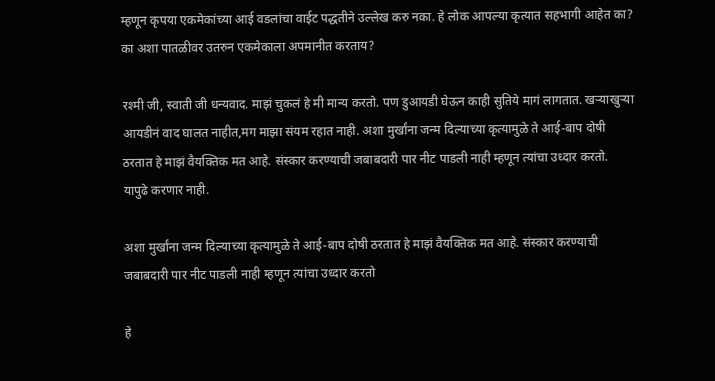म्हणून कृपया एकमेकांच्या आई वडलांचा वाईट पद्धतीने उल्लेख करु नका. हे लोक आपल्या कृत्यात सहभागी आहेत का? का अशा पातळीवर उतरुन एकमेकाला अपमानीत करताय?

रश्मी जी, स्वाती जी धन्यवाद. माझं चुकलं हे मी मान्य करतो. पण डुआयडी घेऊन काही सुतिये मागं लागतात. खऱ्याखुऱ्या आयडीनं वाद घालत नाहीत,मग माझा संयम रहात नाही. अशा मुर्खांना जन्म दिल्याच्या कृत्यामुळे ते आई-बाप दोषी ठरतात हे माझं वैयक्तिक मत आहे. संस्कार करण्याची जबाबदारी पार नीट पाडली नाही म्हणून त्यांचा उध्दार करतो. यापुढे करणार नाही.

अशा मुर्खांना जन्म दिल्याच्या कृत्यामुळे ते आई-बाप दोषी ठरतात हे माझं वैयक्तिक मत आहे. संस्कार करण्याची जबाबदारी पार नीट पाडली नाही म्हणून त्यांचा उध्दार करतो

हे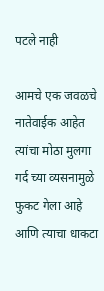पटले नाही

आमचे एक जवळचे नातेवाईक आहेत त्यांचा मोठा मुलगा गर्द च्या व्यसनामुळे फुकट गेला आहे आणि त्याचा धाकटा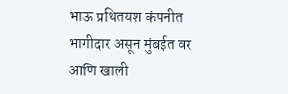भाऊ प्रथितयश कंपनीत भागीदार असून मुंबईत वर आणि खाली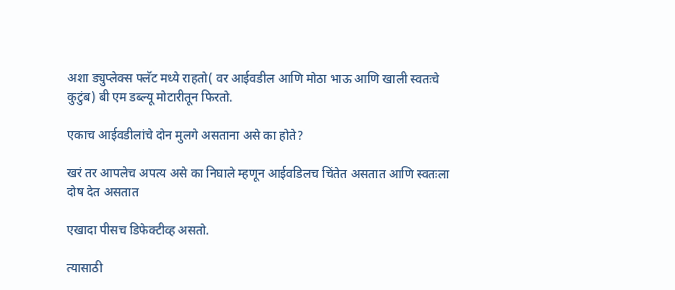अशा ड्युप्लेक्स फ्लॅट मध्ये राहतो( वर आईवडील आणि मोठा भाऊ आणि खाली स्वतःचे कुटुंब) बी एम डब्ल्यू मोटारीतून फिरतो.

एकाच आईवडीलांचे दोन मुलगे असताना असे का होते?

खरं तर आपलेच अपत्य असे का निघाले म्हणून आईवडिलच चिंतेत असतात आणि स्वतःला दोष देत असतात

एखादा पीसच डिफेक्टीव्ह असतो.

त्यासाठी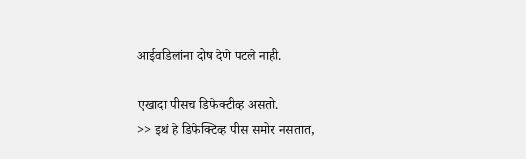आईवडिलांना दोष देणे पटले नाही.

एखादा पीसच डिफेक्टीव्ह असतो.
>> इथं हे डिफेक्टिव्ह पीस समोर नसतात,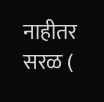नाहीतर सरळ (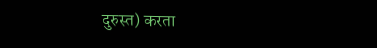दुरुस्त) करता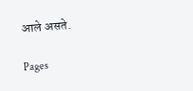आले असते.

Pages